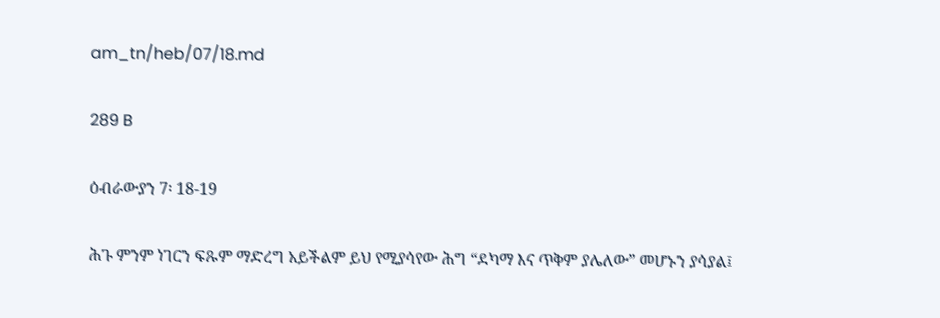am_tn/heb/07/18.md

289 B

ዕብራውያን 7፡ 18-19

ሕጉ ምንም ነገርን ፍጹም ማድረግ አይችልም ይህ የሚያሳየው ሕግ “ደካማ እና ጥቅም ያሌለው” መሆኑን ያሳያል፤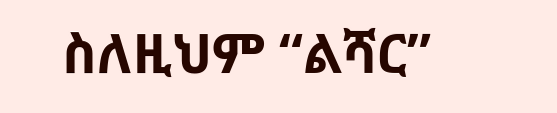ስለዚህም “ልሻር”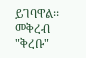ይገባዋል፡፡ መቅረብ "ቅረቡ"